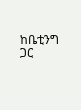ከቤቲንግ ጋር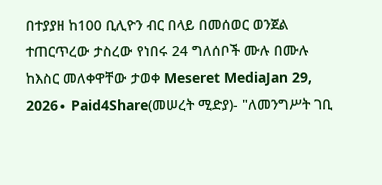በተያያዘ ከ100 ቢሊዮን ብር በላይ በመሰወር ወንጀል ተጠርጥረው ታስረው የነበሩ 24 ግለሰቦች ሙሉ በሙሉ ከእስር መለቀዋቸው ታወቀ Meseret MediaJan 29, 2026∙ Paid4Share(መሠረት ሚድያ)- "ለመንግሥት ገቢ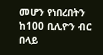መሆን የነበረበትን ከ100 ቢሊዮን ብር በላይ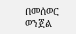በመሰወር ወንጀል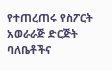የተጠረጠሩ የስፖርት አወራራጅ ድርጅት ባለቤቶችና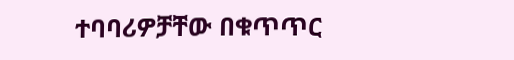ተባባሪዎቻቸው በቁጥጥር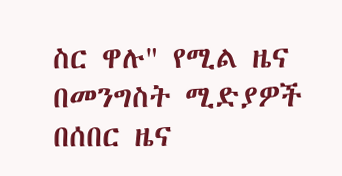ስር ዋሉ" የሚል ዜና በመንግስት ሚድያዎች በሰበር ዜና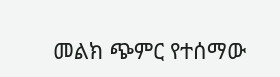መልክ ጭምር የተሰማው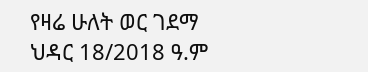የዛሬ ሁለት ወር ገደማ ህዳር 18/2018 ዓ.ም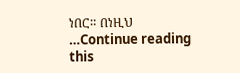ነበር። በነዚህ …Continue reading this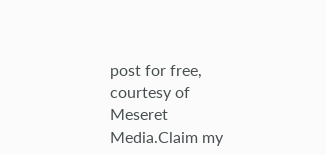post for free, courtesy of Meseret Media.Claim my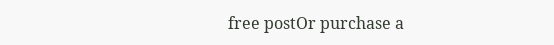free postOr purchase a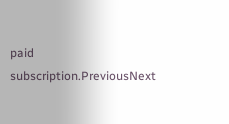paid subscription.PreviousNext